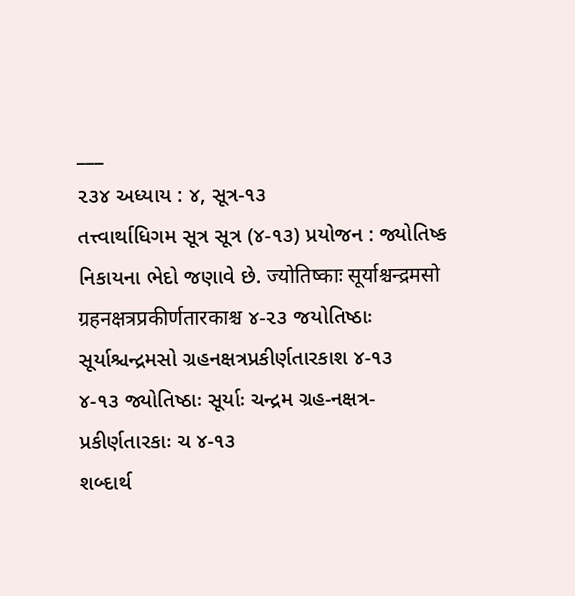___
૨૩૪ અધ્યાય : ૪, સૂત્ર-૧૩
તત્ત્વાર્થાધિગમ સૂત્ર સૂત્ર (૪-૧૩) પ્રયોજન : જ્યોતિષ્ક નિકાયના ભેદો જણાવે છે. ज्योतिष्काः सूर्याश्चन्द्रमसो ग्रहनक्षत्रप्रकीर्णतारकाश्च ૪-૨૩ જયોતિષ્ઠાઃ સૂર્યાશ્ચન્દ્રમસો ગ્રહનક્ષત્રપ્રકીર્ણતારકાશ ૪-૧૩
૪-૧૩ જ્યોતિષ્ઠાઃ સૂર્યાઃ ચન્દ્રમ ગ્રહ-નક્ષત્ર-પ્રકીર્ણતારકાઃ ચ ૪-૧૩
શબ્દાર્થ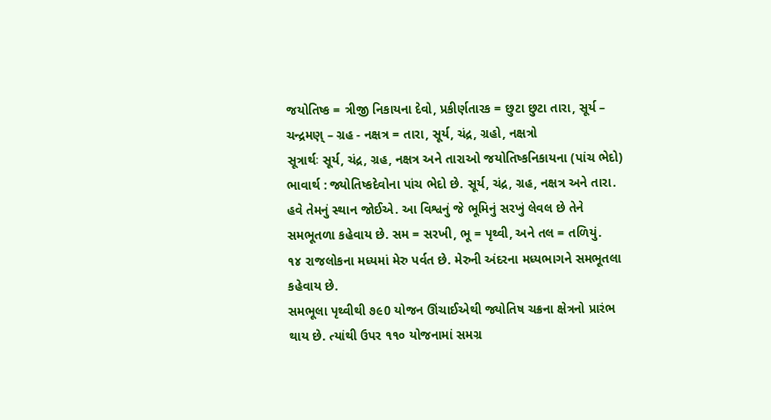જયોતિષ્ક = ત્રીજી નિકાયના દેવો, પ્રકીર્ણતારક = છુટા છુટા તારા, સૂર્ય – ચન્દ્રમણ્ – ગ્રહ - નક્ષત્ર = તારા, સૂર્ય, ચંદ્ર, ગ્રહો, નક્ષત્રો
સૂત્રાર્થઃ સૂર્ય, ચંદ્ર, ગ્રહ, નક્ષત્ર અને તારાઓ જયોતિષ્કનિકાયના (પાંચ ભેદો)
ભાવાર્થ : જ્યોતિષ્કદેવોના પાંચ ભેદો છે. સૂર્ય, ચંદ્ર, ગ્રહ, નક્ષત્ર અને તારા. હવે તેમનું સ્થાન જોઈએ. આ વિશ્વનું જે ભૂમિનું સરખું લેવલ છે તેને સમભૂતળા કહેવાય છે. સમ = સરખી, ભૂ = પૃથ્વી, અને તલ = તળિયું.
૧૪ રાજલોકના મધ્યમાં મેરુ પર્વત છે. મેરુની અંદરના મધ્યભાગને સમભૂતલા કહેવાય છે.
સમભૂલા પૃથ્વીથી ૭૯0 યોજન ઊંચાઈએથી જ્યોતિષ ચક્રના ક્ષેત્રનો પ્રારંભ થાય છે. ત્યાંથી ઉપર ૧૧૦ યોજનામાં સમગ્ર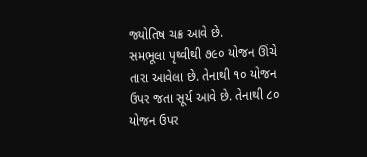જ્યોતિષ ચક્ર આવે છે.
સમભૂલા પૃથ્વીથી ૭૯૦ યોજન ઊંચે તારા આવેલા છે. તેનાથી ૧૦ યોજન ઉપર જતા સૂર્ય આવે છે. તેનાથી ૮૦ યોજન ઉપર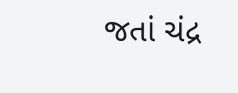જતાં ચંદ્ર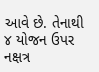આવે છે. તેનાથી ૪ યોજન ઉપર નક્ષત્ર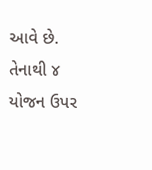આવે છે. તેનાથી ૪ યોજન ઉપર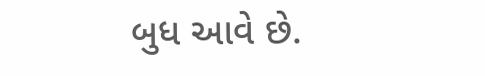બુધ આવે છે.